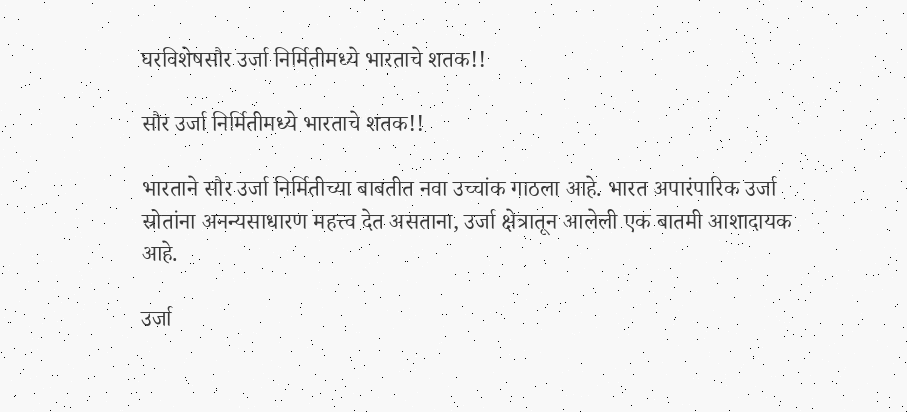घरविशेषसौर उर्जा निर्मितीमध्ये भारताचे शतक!!

सौर उर्जा निर्मितीमध्ये भारताचे शतक!!

भारताने सौर उर्जा निर्मितीच्या बाबतीत नवा उच्चांक गाठला आहे. भारत अपारंपारिक उर्जा स्रोतांना अनन्यसाधारण महत्त्व देत असताना, उर्जा क्षेत्रातून आलेली एक बातमी आशादायक आहे.

उर्जा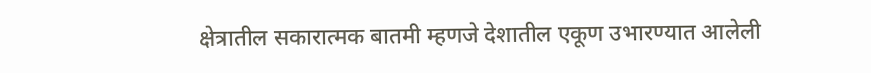क्षेत्रातील सकारात्मक बातमी म्हणजे देशातील एकूण उभारण्यात आलेली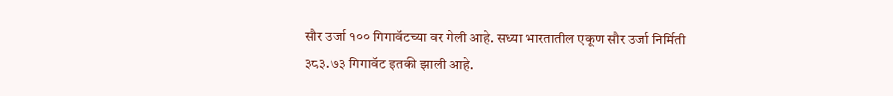सौर उर्जा १०० गिगावॅटच्या वर गेली आहे. सध्या भारतातील एकूण सौर उर्जा निर्मिती ३८३.७३ गिगावॅट इतकी झाली आहे.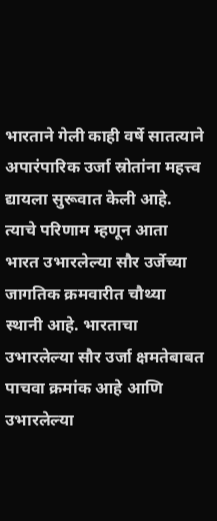भारताने गेली काही वर्षे सातत्याने अपारंपारिक उर्जा स्रोतांना महत्त्व द्यायला सुरूवात केली आहे. त्याचे परिणाम म्हणून आता भारत उभारलेल्या सौर उर्जेच्या जागतिक क्रमवारीत चौथ्या स्थानी आहे. भारताचा उभारलेल्या सौर उर्जा क्षमतेबाबत पाचवा क्रमांक आहे आणि उभारलेल्या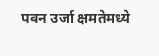पवन उर्जा क्षमतेमध्ये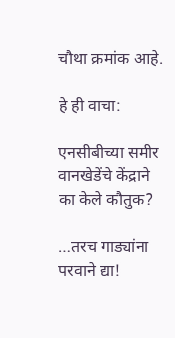चौथा क्रमांक आहे.

हे ही वाचा:

एनसीबीच्या समीर वानखेडेंचे केंद्राने का केले कौतुक?

…तरच गाड्यांना परवाने द्या!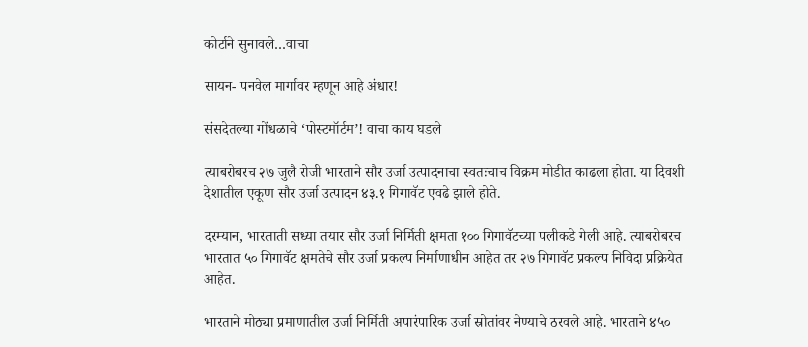कोर्टाने सुनावले…वाचा

सायन- पनवेल मार्गावर म्हणून आहे अंधार!

संसदेतल्या गोंधळाचे ‘पोस्टमॉर्टम’! वाचा काय घडले

त्याबरोबरच २७ जुलै रोजी भारताने सौर उर्जा उत्पादनाचा स्वतःचाच विक्रम मोडीत काढला होता. या दिवशी देशातील एकूण सौर उर्जा उत्पादन ४३.१ गिगावॅट एवढे झाले होते.

दरम्यान, भारताती सध्या तयार सौर उर्जा निर्मिती क्षमता १०० गिगावॅटच्या पलीकडे गेली आहे. त्याबरोबरच भारतात ५० गिगावॅट क्षमतेचे सौर उर्जा प्रकल्प निर्माणाधीन आहेत तर २७ गिगावॅट प्रकल्प निविदा प्रक्रियेत आहेत.

भारताने मोठ्या प्रमाणातील उर्जा निर्मिती अपारंपारिक उर्जा स्रोतांवर नेण्याचे ठरवले आहे. भारताने ४५०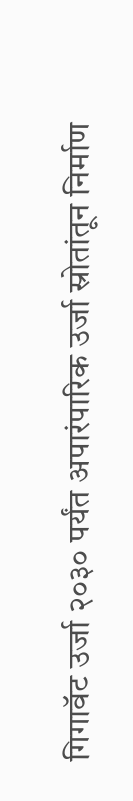गिगावॅट उर्जा २०३० पर्यंत अपारंपारिक उर्जा स्रोतांतून निर्माण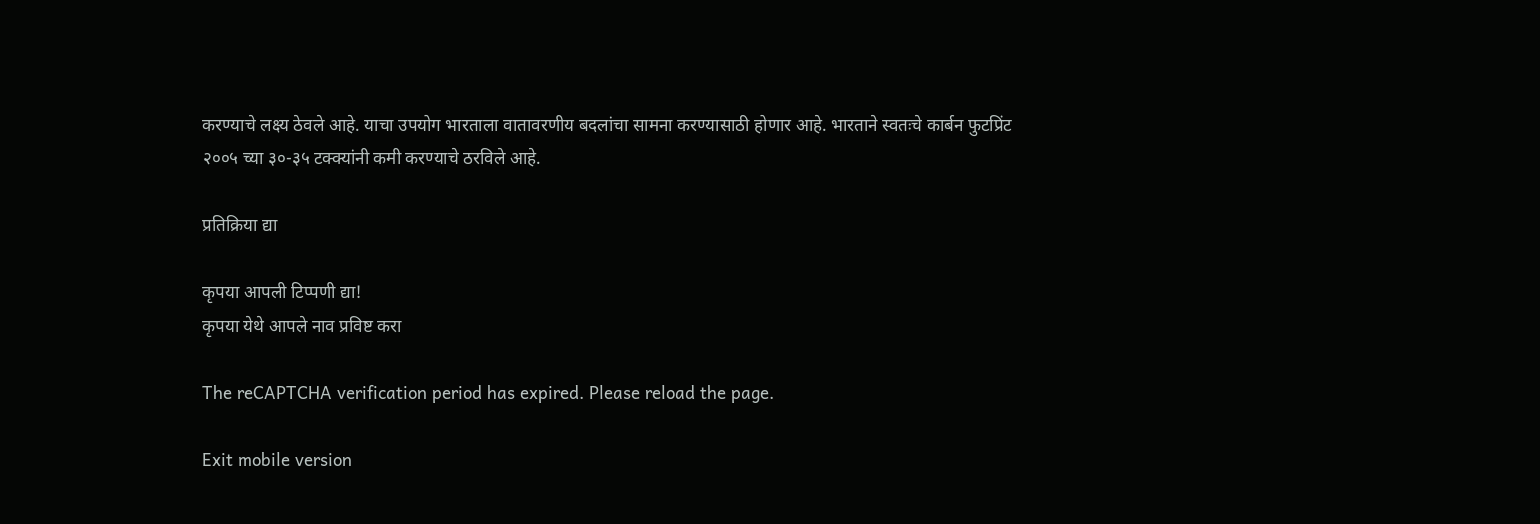करण्याचे लक्ष्य ठेवले आहे. याचा उपयोग भारताला वातावरणीय बदलांचा सामना करण्यासाठी होणार आहे. भारताने स्वतःचे कार्बन फुटप्रिंट २००५ च्या ३०-३५ टक्क्यांनी कमी करण्याचे ठरविले आहे.

प्रतिक्रिया द्या

कृपया आपली टिप्पणी द्या!
कृपया येथे आपले नाव प्रविष्ट करा

The reCAPTCHA verification period has expired. Please reload the page.

Exit mobile version